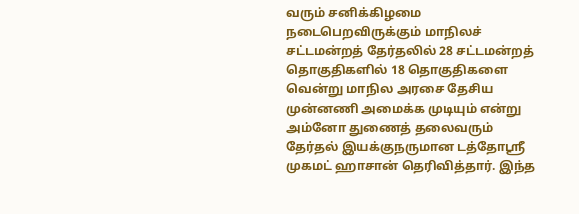வரும் சனிக்கிழமை நடைபெறவிருக்கும் மாநிலச் சட்டமன்றத் தேர்தலில் 28 சட்டமன்றத் தொகுதிகளில் 18 தொகுதிகளை வென்று மாநில அரசை தேசிய முன்னணி அமைக்க முடியும் என்று அம்னோ துணைத் தலைவரும் தேர்தல் இயக்குநருமான டத்தோஸ்ரீ முகமட் ஹாசான் தெரிவித்தார். இந்த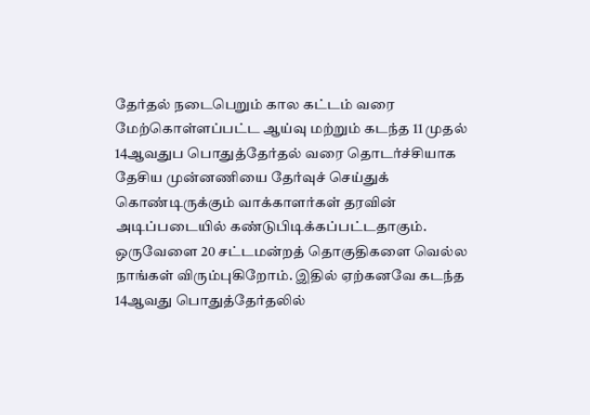தேர்தல் நடைபெறும் கால கட்டம் வரை மேற்கொள்ளப்பட்ட ஆய்வு மற்றும் கடந்த 11 முதல் 14ஆவதுப பொதுத்தேர்தல் வரை தொடர்ச்சியாக தேசிய முன்னணியை தேர்வுச் செய்துக் கொண்டிருக்கும் வாக்காளர்கள் தரவின் அடிப்படையில் கண்டுபிடிக்கப்பட்டதாகும். ஒருவேளை 20 சட்டமன்றத் தொகுதிகளை வெல்ல நாங்கள் விரும்புகிறோம். இதில் ஏற்கனவே கடந்த 14ஆவது பொதுத்தேர்தலில்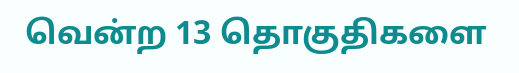வென்ற 13 தொகுதிகளை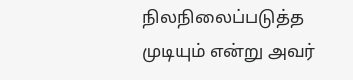நிலநிலைப்படுத்த முடியும் என்று அவர்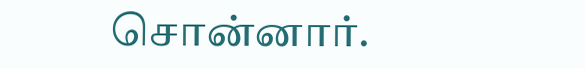சொன்னார்.